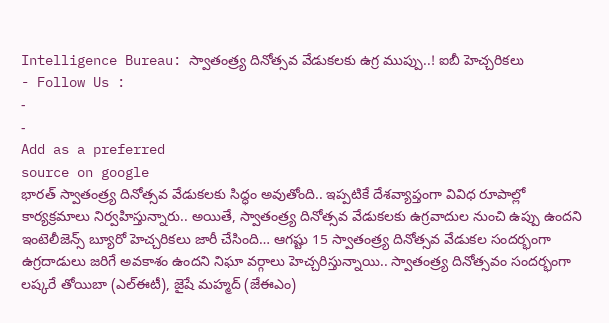Intelligence Bureau: స్వాతంత్ర్య దినోత్సవ వేడుకలకు ఉగ్ర ముప్పు..! ఐబీ హెచ్చరికలు
- Follow Us :
-
-
Add as a preferred
source on google
భారత్ స్వాతంత్ర్య దినోత్సవ వేడుకలకు సిద్ధం అవుతోంది.. ఇప్పటికే దేశవ్యాప్తంగా వివిధ రూపాల్లో కార్యక్రమాలు నిర్వహిస్తున్నారు.. అయితే, స్వాతంత్ర్య దినోత్సవ వేడుకలకు ఉగ్రవాదుల నుంచి ఉప్పు ఉందని ఇంటెలీజెన్స్ బ్యూరో హెచ్చరికలు జారీ చేసింది… ఆగష్టు 15 స్వాతంత్ర్య దినోత్సవ వేడుకల సందర్భంగా ఉగ్రదాడులు జరిగే అవకాశం ఉందని నిఘా వర్గాలు హెచ్చరిస్తున్నాయి.. స్వాతంత్ర్య దినోత్సవం సందర్భంగా లష్కరే తోయిబా (ఎల్ఈటీ), జైషే మహ్మద్ (జేఈఎం)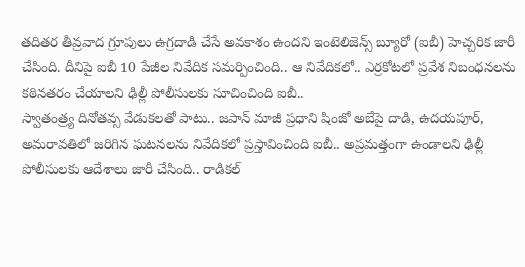తదితర తీవ్రవాద గ్రూపులు ఉగ్రదాడి చేసే అవకాశం ఉందని ఇంటెలిజెన్స్ బ్యూరో (ఐబీ) హెచ్చరిక జారీ చేసింది. దీనిపై ఐబీ 10 పేజీల నివేదిక సమర్పించింది.. ఆ నివేదికలో.. ఎర్రకోటలో ప్రవేశ నిబంధనలను కఠినతరం చేయాలని ఢిల్లీ పోలీసులకు సూచించింది ఐబీ..
స్వాతంత్ర్య దినోతవ్స వేడుకలతో పాటు.. జపాన్ మాజీ ప్రధాని షింజో అబేపై దాడి, ఉదయపూర్, అమరావతిలో జరిగిన ఘటనలను నివేదికలో ప్రస్తావించింది ఐబీ.. అప్రమత్తంగా ఉండాలని ఢిల్లీ పోలీసులకు ఆదేశాలు జారీ చేసింది.. రాడికల్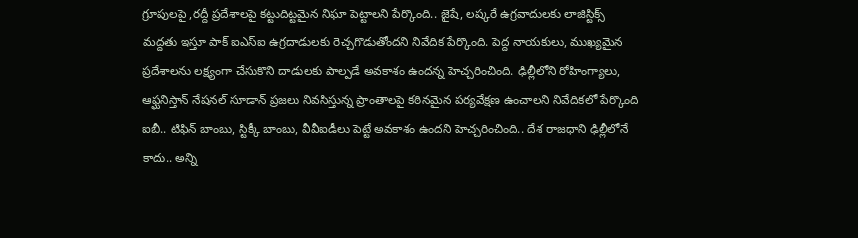గ్రూపులపై ,రద్దీ ప్రదేశాలపై కట్టుదిట్టమైన నిఘా పెట్టాలని పేర్కొంది.. జైషే, లష్కరే ఉగ్రవాదులకు లాజిస్టిక్స్ మద్దతు ఇస్తూ పాక్ ఐఎస్ఐ ఉగ్రదాడులకు రెచ్చగొడుతోందని నివేదిక పేర్కొంది. పెద్ద నాయకులు, ముఖ్యమైన ప్రదేశాలను లక్ష్యంగా చేసుకొని దాడులకు పాల్పడే అవకాశం ఉందన్న హెచ్చరించింది. ఢిల్లీలోని రోహింగ్యాలు, ఆఫ్ఘనిస్తాన్ నేషనల్ సూడాన్ ప్రజలు నివసిస్తున్న ప్రాంతాలపై కఠినమైన పర్యవేక్షణ ఉంచాలని నివేదికలో పేర్కొంది ఐబీ.. టిఫిన్ బాంబు, స్టిక్కీ బాంబు, వీవీఐడీలు పెట్టే అవకాశం ఉందని హెచ్చరించింది.. దేశ రాజధాని ఢిల్లీలోనే కాదు.. అన్ని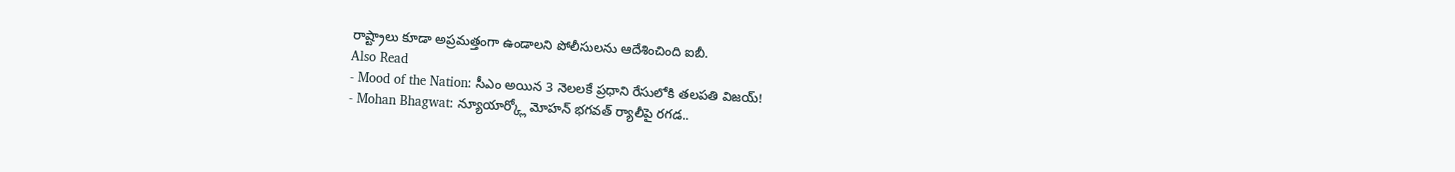రాష్ట్రాలు కూడా అప్రమత్తంగా ఉండాలని పోలీసులను ఆదేశించింది ఐబీ.
Also Read
- Mood of the Nation: సీఎం అయిన 3 నెలలకే ప్రధాని రేసులోకి తలపతి విజయ్!
- Mohan Bhagwat: న్యూయార్క్లో మోహన్ భగవత్ ర్యాలీపై రగడ..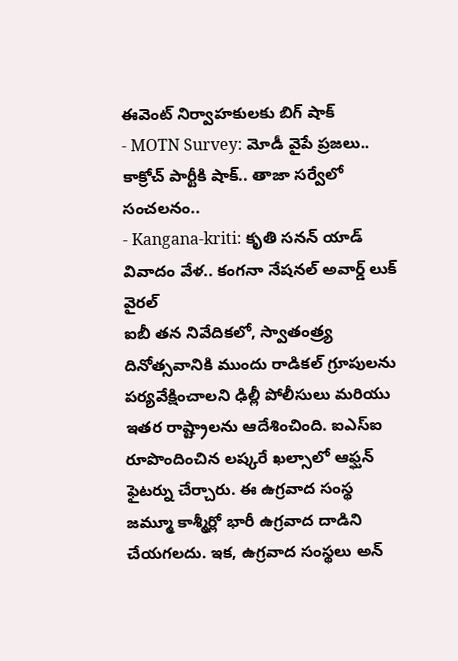ఈవెంట్ నిర్వాహకులకు బిగ్ షాక్
- MOTN Survey: మోడీ వైపే ప్రజలు.. కాక్రోచ్ పార్టీకి షాక్.. తాజా సర్వేలో సంచలనం..
- Kangana-kriti: కృతి సనన్ యాడ్ వివాదం వేళ.. కంగనా నేషనల్ అవార్డ్ లుక్ వైరల్
ఐబీ తన నివేదికలో, స్వాతంత్ర్య దినోత్సవానికి ముందు రాడికల్ గ్రూపులను పర్యవేక్షించాలని ఢిల్లీ పోలీసులు మరియు ఇతర రాష్ట్రాలను ఆదేశించింది. ఐఎస్ఐ రూపొందించిన లష్కరే ఖల్సాలో ఆఫ్ఘన్ ఫైటర్ను చేర్చారు. ఈ ఉగ్రవాద సంస్థ జమ్మూ కాశ్మీర్లో భారీ ఉగ్రవాద దాడిని చేయగలదు. ఇక, ఉగ్రవాద సంస్థలు అన్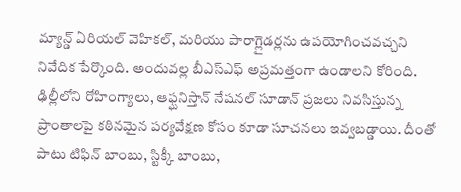మ్యాన్డ్ ఏరియల్ వెహికల్, మరియు పారాగ్లైడర్లను ఉపయోగించవచ్చని నివేదిక పేర్కొంది. అందువల్ల బీఎస్ఎఫ్ అప్రమత్తంగా ఉండాలని కోరింది. ఢిల్లీలోని రోహింగ్యాలు, ఆఫ్ఘనిస్తాన్ నేషనల్ సూడాన్ ప్రజలు నివసిస్తున్న ప్రాంతాలపై కఠినమైన పర్యవేక్షణ కోసం కూడా సూచనలు ఇవ్వబడ్డాయి. దీంతో పాటు టిఫిన్ బాంబు, స్టిక్కీ బాంబు,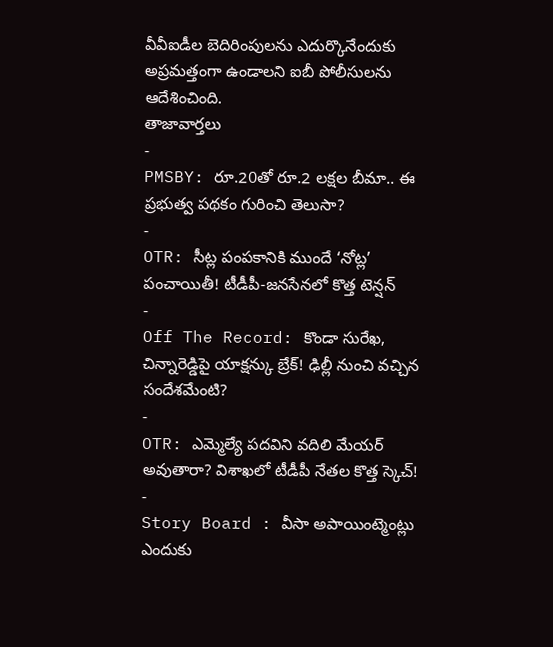వీవీఐడీల బెదిరింపులను ఎదుర్కొనేందుకు అప్రమత్తంగా ఉండాలని ఐబీ పోలీసులను ఆదేశించింది.
తాజావార్తలు
-
PMSBY: రూ.20తో రూ.2 లక్షల బీమా.. ఈ ప్రభుత్వ పథకం గురించి తెలుసా?
-
OTR: సీట్ల పంపకానికి ముందే ‘నోట్ల’ పంచాయితీ! టీడీపీ-జనసేనలో కొత్త టెన్షన్
-
Off The Record: కొండా సురేఖ, చిన్నారెడ్డిపై యాక్షన్కు బ్రేక్! ఢిల్లీ నుంచి వచ్చిన సందేశమేంటి?
-
OTR: ఎమ్మెల్యే పదవిని వదిలి మేయర్ అవుతారా? విశాఖలో టీడీపీ నేతల కొత్త స్కెచ్!
-
Story Board : వీసా అపాయింట్మెంట్లు ఎందుకు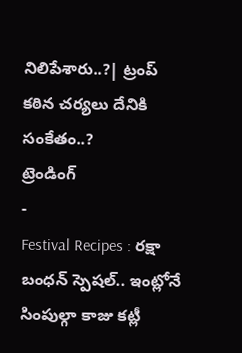నిలిపేశారు..?| ట్రంప్ కఠిన చర్యలు దేనికి సంకేతం..?
ట్రెండింగ్
-
Festival Recipes : రక్షా బంధన్ స్పెషల్.. ఇంట్లోనే సింపుల్గా కాజు కట్లీ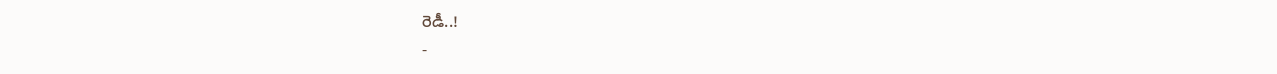రెడీ..!
-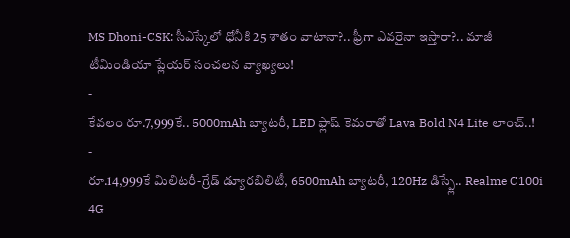MS Dhoni-CSK: సీఎస్కేలో ధోనీకి 25 శాతం వాటానా?.. ఫ్రీగా ఎవరైనా ఇస్తారా?.. మాజీ టీమిండియా ప్లేయర్ సంచలన వ్యాఖ్యలు!
-
కేవలం రూ.7,999కే.. 5000mAh బ్యాటరీ, LED ఫ్లాష్ కెమరాతో Lava Bold N4 Lite లాంచ్..!
-
రూ.14,999కే మిలిటరీ-గ్రేడ్ డ్యూరబిలిటీ, 6500mAh బ్యాటరీ, 120Hz డిస్ప్లే.. Realme C100i 4G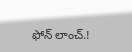ఫోన్ లాంచ్.!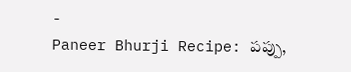-
Paneer Bhurji Recipe: పప్పు,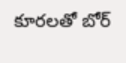కూరలతో బోర్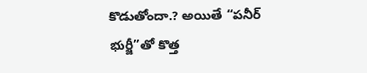కొడుతోందా.? అయితే “పనీర్ భుర్జీ”తో కొత్త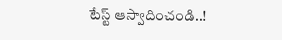టేస్ట్ ఆస్వాదించండి..!